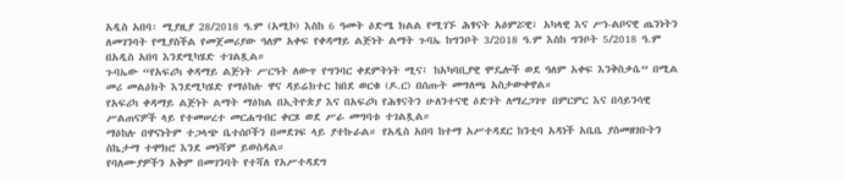አዲስ አበባ፡ ሚያዚያ 28/2018 ዓ.ም (አሚኮ) እስከ 6 ዓመት ዕድሜ ክልል የሚገኙ ሕፃናት አዕምሯዊ፣ አካላዊ እና ሥነ-ልቦናዊ ጤንነትን ለመገንባት የሚያስችል የመጀመሪያው ዓለም አቀፍ የቀዳማይ ልጅነት ልማት ጉባኤ ከግንቦት 3/2018 ዓ.ም እስከ ግንቦት 5/2018 ዓ.ም በአዲስ አበባ እንደሚካሄድ ተገልጿል።
ጉባኤው “የአፍሪካ ቀዳማይ ልጅነት ሥርዓት ለውጥ የግንባር ቀደምትነት ሚና፤ ከአካባቢያዊ ሞዴሎች ወደ ዓለም አቀፍ እንቅስቃሴ” በሚል መሪ መልዕክት እንደሚካሄድ የማዕከሉ ዋና ዳይሬክተር ከበደ ወርቁ (ዶ.ር) በሰጡት መግለጫ አስታውቀዋል።
የአፍሪካ ቀዳማይ ልጅነት ልማት ማዕከል በኢትዮጵያ እና በአፍሪካ የሕፃናትን ሁለንተናዊ ዕድገት ለማረጋገጥ በምርምር እና በሳይንሳዊ ሥልጠናዎች ላይ የተመሠረተ መርሐግብር ቀርጾ ወደ ሥራ መግባቱ ተገልጿል።
ማዕከሉ በዋናነትም ተጋላጭ ቤተሰቦችን በመደገፍ ላይ ያተኩራል። የአዲስ አበባ ከተማ አሥተዳደር ከንቲባ አዳነች አቤቤ ያስመዘገቡትን ስኬታማ ተሞክሮ እንደ መነሻም ይወስዳል።
የባለሙያዎችን አቅም በመገንባት የተሻለ የአሥተዳደግ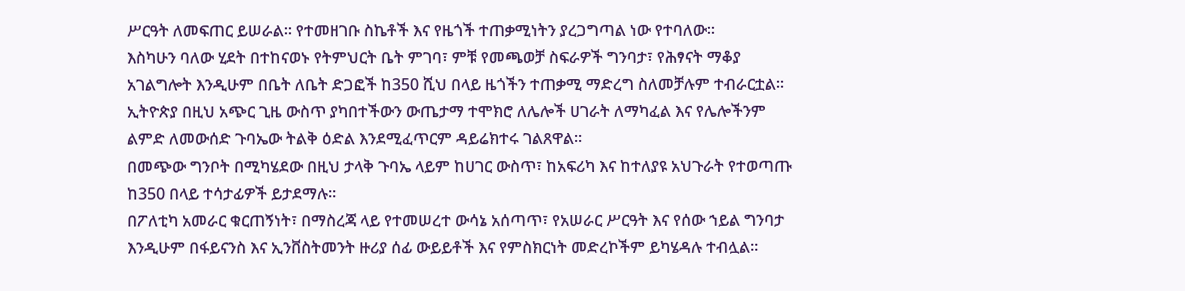ሥርዓት ለመፍጠር ይሠራል። የተመዘገቡ ስኬቶች እና የዜጎች ተጠቃሚነትን ያረጋግጣል ነው የተባለው።
እስካሁን ባለው ሂደት በተከናወኑ የትምህርት ቤት ምገባ፣ ምቹ የመጫወቻ ስፍራዎች ግንባታ፣ የሕፃናት ማቆያ አገልግሎት እንዲሁም በቤት ለቤት ድጋፎች ከ350 ሺህ በላይ ዜጎችን ተጠቃሚ ማድረግ ስለመቻሉም ተብራርቷል። ኢትዮጵያ በዚህ አጭር ጊዜ ውስጥ ያካበተችውን ውጤታማ ተሞክሮ ለሌሎች ሀገራት ለማካፈል እና የሌሎችንም ልምድ ለመውሰድ ጉባኤው ትልቅ ዕድል እንደሚፈጥርም ዳይሬክተሩ ገልጸዋል።
በመጭው ግንቦት በሚካሄደው በዚህ ታላቅ ጉባኤ ላይም ከሀገር ውስጥ፣ ከአፍሪካ እና ከተለያዩ አህጉራት የተወጣጡ ከ350 በላይ ተሳታፊዎች ይታደማሉ።
በፖለቲካ አመራር ቁርጠኝነት፣ በማስረጃ ላይ የተመሠረተ ውሳኔ አሰጣጥ፣ የአሠራር ሥርዓት እና የሰው ኀይል ግንባታ እንዲሁም በፋይናንስ እና ኢንቨስትመንት ዙሪያ ሰፊ ውይይቶች እና የምስክርነት መድረኮችም ይካሄዳሉ ተብሏል።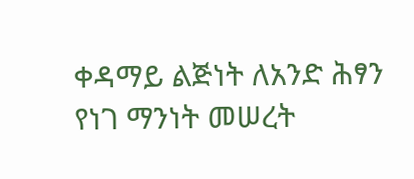ቀዳማይ ልጅነት ለአንድ ሕፃን የነገ ማንነት መሠረት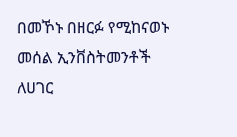በመኾኑ በዘርፉ የሚከናወኑ መሰል ኢንቨስትመንቶች ለሀገር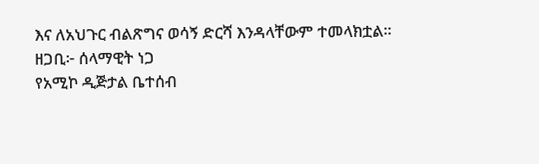እና ለአህጉር ብልጽግና ወሳኝ ድርሻ እንዳላቸውም ተመላክቷል።
ዘጋቢ፦ ሰላማዊት ነጋ
የአሚኮ ዲጅታል ቤተሰብ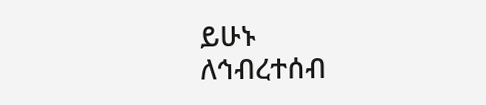ይሁኑ
ለኅብረተሰብ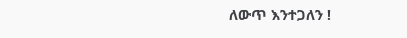ለውጥ እንተጋለን !